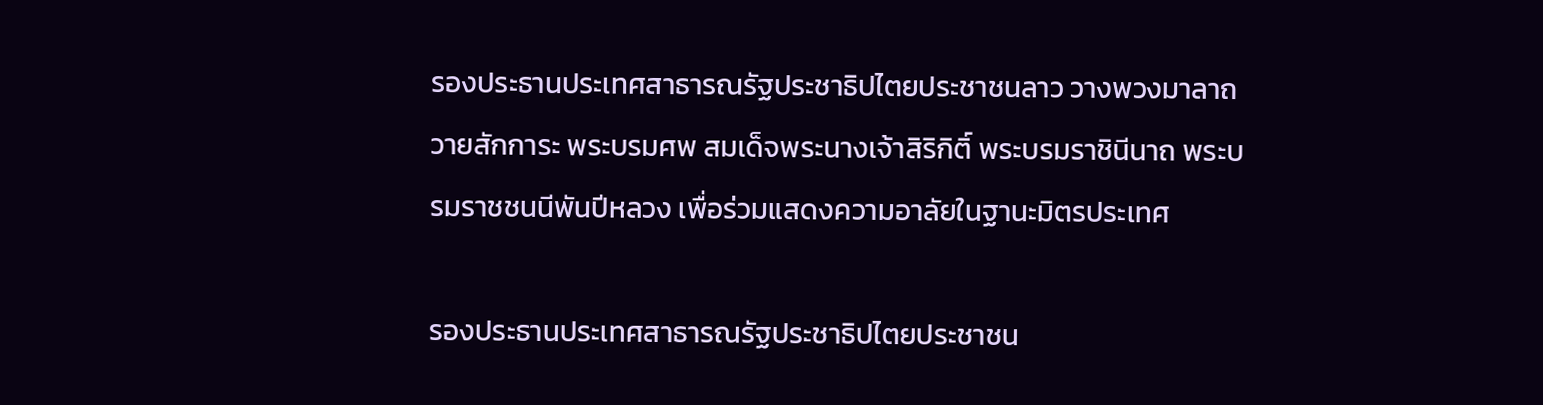รองประธานประเทศสาธารณรัฐประชาธิปไตยประชาชนลาว วางพวงมาลาถวายสักการะ พระบรมศพ สมเด็จพระนางเจ้าสิริกิติ์ พระบรมราชินีนาถ พระบรมราชชนนีพันปีหลวง เพื่อร่วมแสดงความอาลัยในฐานะมิตรประเทศ

รองประธานประเทศสาธารณรัฐประชาธิปไตยประชาชน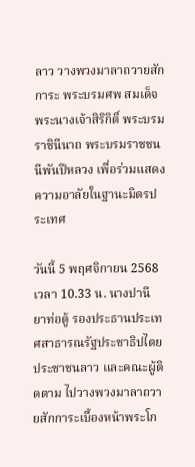ลาว วางพวงมาลาถวายสักการะ พระบรมศพ สมเด็จพระนางเจ้าสิริกิติ์ พระบรมราชินีนาถ พระบรมราชชนนีพันปีหลวง เพื่อร่วมแสดงความอาลัยในฐานะมิตรประเทศ

วันนี้ 5 พฤศจิกายน 2568 เวลา 10.33 น. นางปานี ยาท่อตู้ รองประธานประเทศสาธารณรัฐประชาธิปไตยประชาชนลาว และคณะผู้ติดตาม ไปวางพวงมาลาถวายสักการะเบื้องหน้าพระโก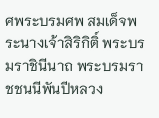ศพระบรมศพ สมเด็จพระนางเจ้าสิริกิติ์ พระบรมราชินีนาถ พระบรมราชชนนีพันปีหลวง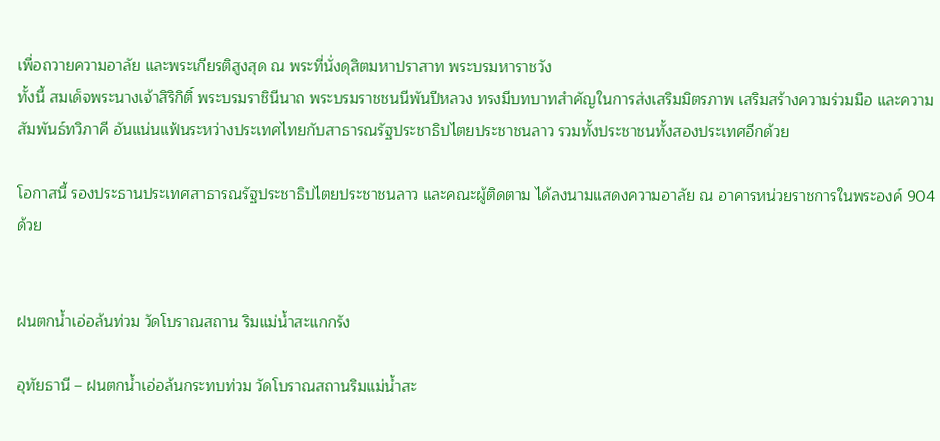เพื่อถวายความอาลัย และพระเกียรติสูงสุด ณ พระที่นั่งดุสิตมหาปราสาท พระบรมหาราชวัง
ทั้งนี้ สมเด็จพระนางเจ้าสิริกิติ์ พระบรมราชินีนาถ พระบรมราชชนนีพันปีหลวง ทรงมีบทบาทสำคัญในการส่งเสริมมิตรภาพ เสริมสร้างความร่วมมือ และความสัมพันธ์ทวิภาคี อันแน่นแฟ้นระหว่างประเทศไทยกับสาธารณรัฐประชาธิปไตยประชาชนลาว รวมทั้งประชาชนทั้งสองประเทศอีกด้วย

โอกาสนี้ รองประธานประเทศสาธารณรัฐประชาธิปไตยประชาชนลาว และคณะผู้ติดตาม ได้ลงนามแสดงความอาลัย ณ อาคารหน่วยราชการในพระองค์ 904 ด้วย


ฝนตกน้ำเอ่อล้นท่วม วัดโบราณสถาน ริมแม่น้ำสะแกกรัง

อุทัยธานี – ฝนตกน้ำเอ่อล้นกระทบท่วม วัดโบราณสถานริมแม่น้ำสะ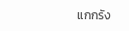แกกรัง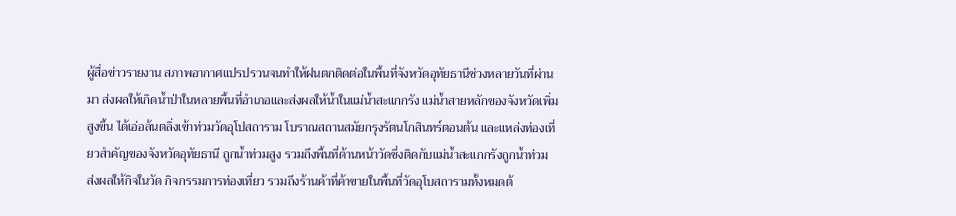ผู้สื่อข่าวรายงาน สภาพอากาศแปรปรวนจนทำให้ฝนตกติดต่อในพื้นที่จังหวัดอุทัยธานีช่วงหลายวันที่ผ่านมา ส่งผลให้เกิดน้ำป่าในหลายพื้นที่อำเภอและส่งผลให้น้ำในแม่น้ำสะแกกรัง แม่น้ำสายหลักของจังหวัดเพิ่มสูงขึ้น ได้เอ่อล้นตลิ่งเข้าท่วมวัดอุโปสถาราม โบราณสถานสมัยกรุงรัตนโกสินทร์ตอนต้น และแหล่งท่องเที่ยวสำคัญของจังหวัดอุทัยธานี ถูกน้ำท่วมสูง รวมถึงพื้นที่ด้านหน้าวัดซึ่งติดกับแม่น้ำสะแกกรังถูกน้ำท่วม ส่งผลให้กิจในวัด กิจกรรมการท่องเที่ยว รวมถึงร้านค้าที่ค้าขายในพื้นที่วัดอุโบสถารามทั้งหมดต้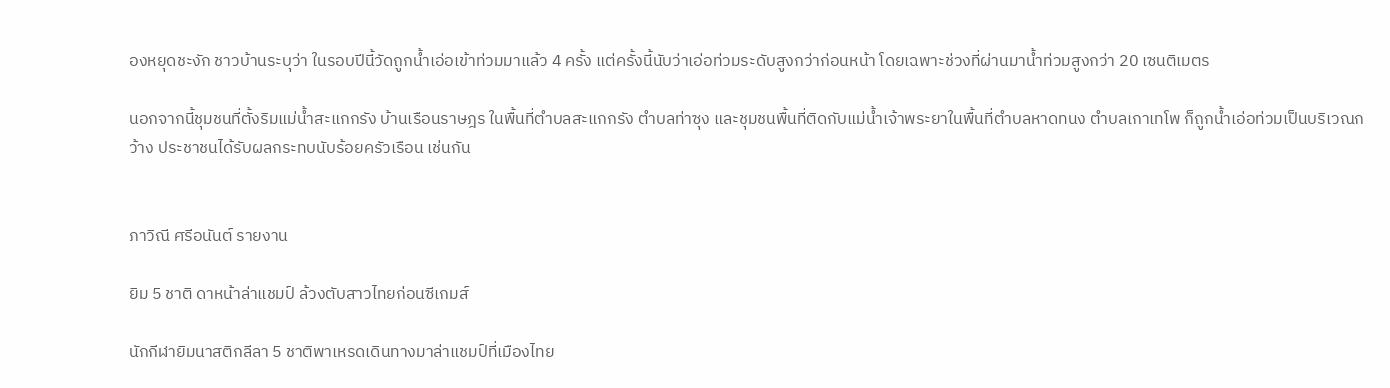องหยุดชะงัก ชาวบ้านระบุว่า ในรอบปีนี้วัดถูกน้ำเอ่อเข้าท่วมมาแล้ว 4 ครั้ง แต่ครั้งนี้นับว่าเอ่อท่วมระดับสูงกว่าก่อนหน้า โดยเฉพาะช่วงที่ผ่านมาน้ำท่วมสูงกว่า 20 เซนติเมตร

นอกจากนี้ชุมชนที่ตั้งริมแม่น้ำสะแกกรัง บ้านเรือนราษฎร ในพื้นที่ตำบลสะแกกรัง ตำบลท่าซุง และชุมชนพื้นที่ติดกับแม่น้ำเจ้าพระยาในพื้นที่ตำบลหาดทนง ตำบลเกาเทโพ ก็ถูกน้ำเอ่อท่วมเป็นบริเวณกว้าง ประชาชนได้รับผลกระทบนับร้อยครัวเรือน เช่นกัน


ภาวิณี ศรีอนันต์ รายงาน

ยิม 5 ชาติ ดาหน้าล่าแชมป์ ล้วงตับสาวไทยก่อนซีเกมส์

นักกีฬายิมนาสติกลีลา 5 ชาติพาเหรดเดินทางมาล่าแชมป์ที่เมืองไทย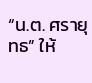“น.ต. ศรายุทธ” ให้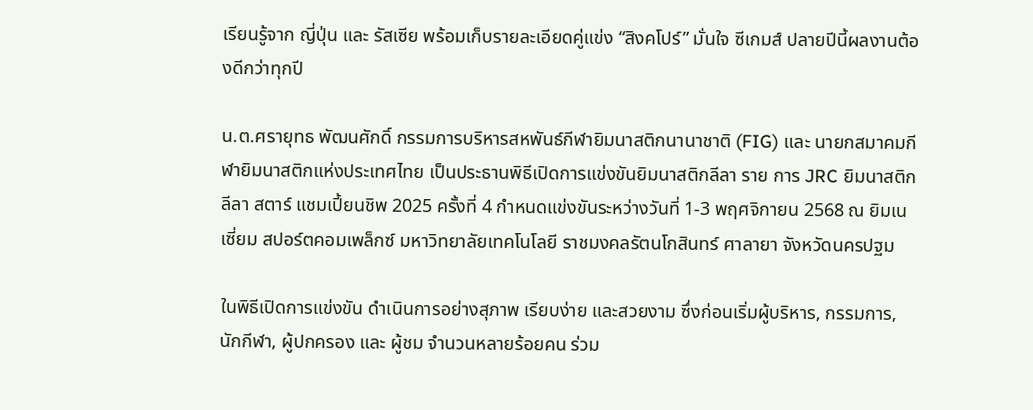เรียนรู้จาก ญี่ปุ่น และ รัสเซีย พร้อมเก็บรายละเอียดคู่แข่ง “สิงคโปร์” มั่นใจ ซีเกมส์ ปลายปีนี้ผลงานต้องดีกว่าทุกปี

น.ต.ศรายุทธ พัฒนศักดิ์ กรรมการบริหารสหพันธ์กีฬายิมนาสติกนานาชาติ (FIG) และ นายกสมาคมกีฬายิมนาสติกแห่งประเทศไทย เป็นประธานพิธีเปิดการแข่งขันยิมนาสติกลีลา ราย การ JRC ยิมนาสติกลีลา สตาร์ แชมเปี้ยนชิพ 2025 ครั้งที่ 4 กำหนดแข่งขันระหว่างวันที่ 1-3 พฤศจิกายน 2568 ณ ยิมเนเซี่ยม สปอร์ตคอมเพล็กซ์ มหาวิทยาลัยเทคโนโลยี ราชมงคลรัตนโกสินทร์ ศาลายา จังหวัดนครปฐม

ในพิธีเปิดการแข่งขัน ดำเนินการอย่างสุภาพ เรียบง่าย และสวยงาม ซึ่งก่อนเริ่มผู้บริหาร, กรรมการ, นักกีฬา, ผู้ปกครอง และ ผู้ชม จำนวนหลายร้อยคน ร่วม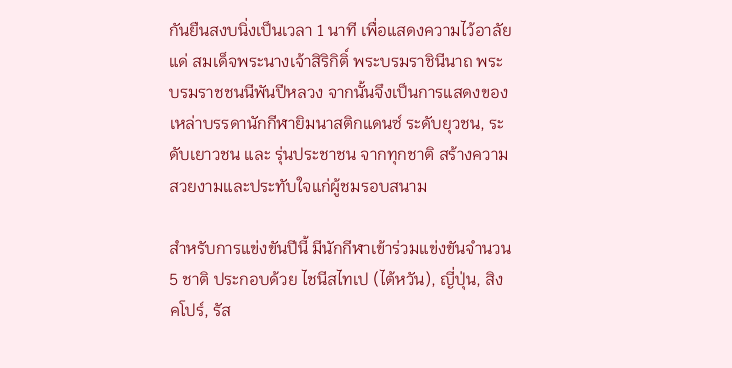กันยืนสงบนิ่งเป็นเวลา 1 นาที เพื่อแสดงความไว้อาลัยแด่ สมเด็จพระนางเจ้าสิริกิติ์ พระบรมราชินีนาถ พระบรมราชชนนีพันปีหลวง จากนั้นจึงเป็นการแสดงของเหล่าบรรดานักกีฬายิมนาสติกแดนซ์ ระดับยุวชน, ระดับเยาวชน และ รุ่นประชาชน จากทุกชาติ สร้างความสวยงามและประทับใจแก่ผู้ชมรอบสนาม

สำหรับการแข่งขันปีนี้ มีนักกีฬาเข้าร่วมแข่งขันจำนวน 5 ชาติ ประกอบด้วย ไชนีสไทเป (ไต้หวัน), ญี่ปุ่น, สิงคโปร์, รัส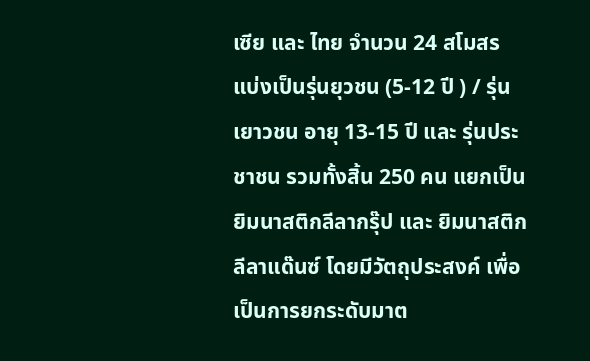เซีย และ ไทย จำนวน 24 สโมสร แบ่งเป็นรุ่นยุวชน (5-12 ปี ) / รุ่นเยาวชน อายุ 13-15 ปี และ รุ่นประชาชน รวมทั้งสิ้น 250 คน แยกเป็น ยิมนาสติกลีลากรุ๊ป และ ยิมนาสติกลีลาแด๊นซ์ โดยมีวัตถุประสงค์ เพื่อเป็นการยกระดับมาต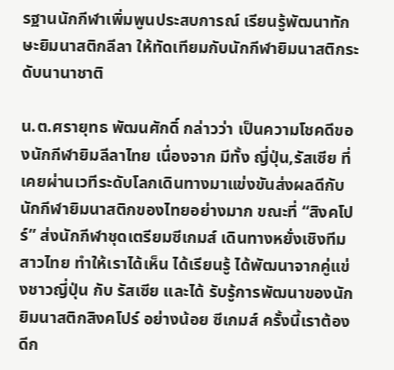รฐานนักกีฬาเพิ่มพูนประสบการณ์ เรียนรู้พัฒนาทักษะยิมนาสติกลีลา ให้ทัดเทียมกับนักกีฬายิมนาสติกระดับนานาชาติ

น.ต.ศรายุทธ พัฒนศักดิ์ กล่าวว่า เป็นความโชคดีของนักกีฬายิมลีลาไทย เนื่องจาก มีทั้ง ญี่ปุ่น,รัสเซีย ที่เคยผ่านเวทีระดับโลกเดินทางมาแข่งขันส่งผลดีกับนักกีฬายิมนาสติกของไทยอย่างมาก ขณะที่ “สิงคโปร์” ส่งนักกีฬาชุดเตรียมซีเกมส์ เดินทางหยั่งเชิงทีมสาวไทย ทำให้เราได้เห็น ได้เรียนรู้ ได้พัฒนาจากคู่แข่งชาวญี่ปุ่น กับ รัสเซีย และได้ รับรู้การพัฒนาของนักยิมนาสติกสิงคโปร์ อย่างน้อย ซีเกมส์ ครั้งนี้เราต้องดีก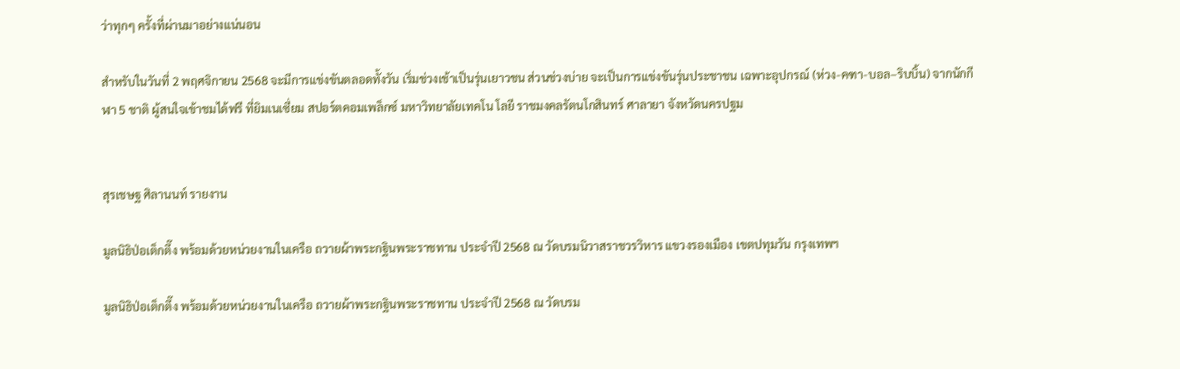ว่าทุกๆ ครั้งที่ผ่านมาอย่างแน่นอน

สำหรับในวันที่ 2 พฤศจิกายน 2568 จะมีการแข่งขันตลอดทั้งวัน เริ่มช่วงเช้าเป็นรุ่นเยาวชน ส่วนช่วงบ่าย จะเป็นการแข่งขันรุ่นประชาชน เฉพาะอุปกรณ์ (ห่วง-คฑา-บอล–ริบบิ้น) จากนักกีฬา 5 ชาติ ผู้สนใจเข้าชมได้ฟรี ที่ยิมเนเซี่ยม สปอร์ตคอมเพล็กซ์ มหาวิทยาลัยเทคโน โลยี ราชมงคลรัตนโกสินทร์ ศาลายา จังหวัดนครปฐม


สุรเชษฐ ศิลานนท์ รายงาน

มูลนิธิป่อเต็กตึ๊ง พร้อมด้วยหน่วยงานในเครือ ถวายผ้าพระกฐินพระราชทาน ประจำปี 2568 ณ วัดบรมนิวาสราชวรวิหาร แขวงรองเมือง เขตปทุมวัน กรุงเทพฯ

มูลนิธิป่อเต็กตึ๊ง พร้อมด้วยหน่วยงานในเครือ ถวายผ้าพระกฐินพระราชทาน ประจำปี 2568 ณ วัดบรม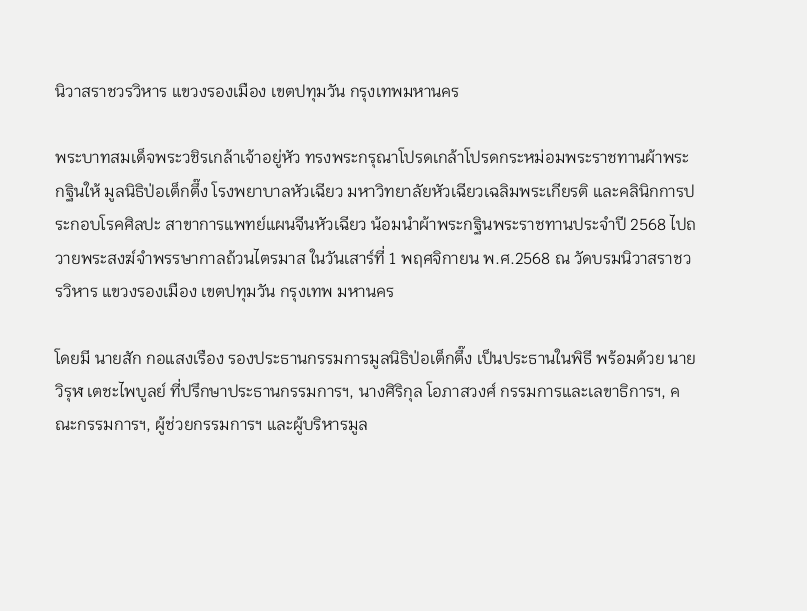นิวาสราชวรวิหาร แขวงรองเมือง เขตปทุมวัน กรุงเทพมหานคร

พระบาทสมเด็จพระวชิรเกล้าเจ้าอยู่หัว ทรงพระกรุณาโปรดเกล้าโปรดกระหม่อมพระราชทานผ้าพระกฐินให้ มูลนิธิป่อเต็กตึ๊ง โรงพยาบาลหัวเฉียว มหาวิทยาลัยหัวเฉียวเฉลิมพระเกียรติ และคลินิกการประกอบโรคศิลปะ สาขาการแพทย์แผนจีนหัวเฉียว น้อมนำผ้าพระกฐินพระราชทานประจำปี 2568 ไปถวายพระสงฆ์จำพรรษากาลถ้วนไตรมาส ในวันเสาร์ที่ 1 พฤศจิกายน พ.ศ.2568 ณ วัดบรมนิวาสราชวรวิหาร แขวงรองเมือง เขตปทุมวัน กรุงเทพ มหานคร

โดยมี นายสัก กอแสงเรือง รองประธานกรรมการมูลนิธิป่อเต็กตึ๊ง เป็นประธานในพิธี พร้อมด้วย นายวิรุฬ เตชะไพบูลย์ ที่ปรึกษาประธานกรรมการฯ, นางศิริกุล โอภาสวงศ์ กรรมการและเลขาธิการฯ, คณะกรรมการฯ, ผู้ช่วยกรรมการฯ และผู้บริหารมูล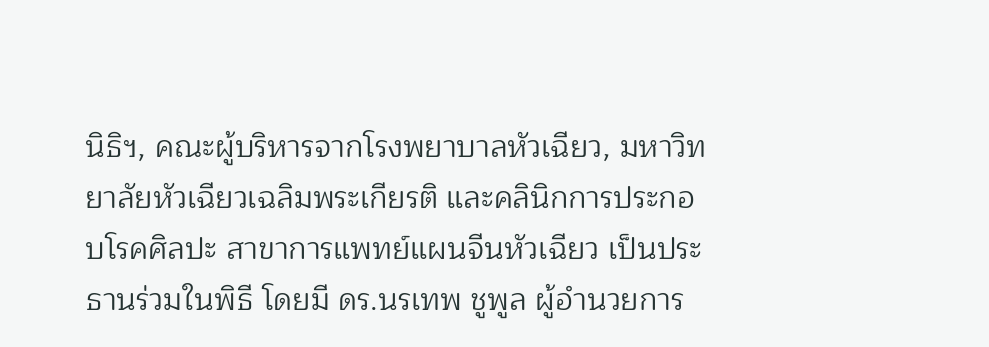นิธิฯ, คณะผู้บริหารจากโรงพยาบาลหัวเฉียว, มหาวิทยาลัยหัวเฉียวเฉลิมพระเกียรติ และคลินิกการประกอบโรคศิลปะ สาขาการแพทย์แผนจีนหัวเฉียว เป็นประธานร่วมในพิธี โดยมี ดร.นรเทพ ชูพูล ผู้อำนวยการ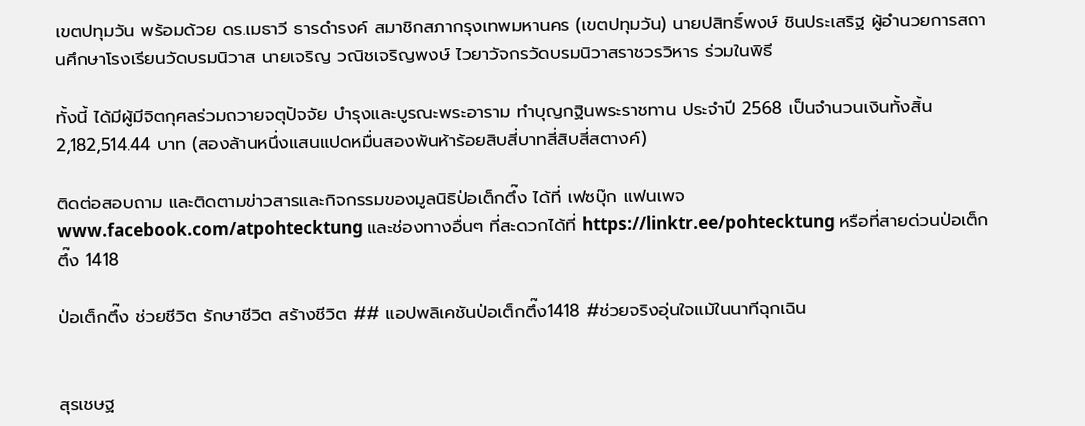เขตปทุมวัน พร้อมด้วย ดร.เมธาวี ธารดำรงค์ สมาชิกสภากรุงเทพมหานคร (เขตปทุมวัน) นายปสิทธิ์พงษ์ ชินประเสริฐ ผู้อำนวยการสถานศึกษาโรงเรียนวัดบรมนิวาส นายเจริญ วณิชเจริญพงษ์ ไวยาวัจกรวัดบรมนิวาสราชวรวิหาร ร่วมในพิธี

ทั้งนี้ ได้มีผู้มีจิตกุศลร่วมถวายจตุปัจจัย บำรุงและบูรณะพระอาราม ทำบุญกฐินพระราชทาน ประจำปี 2568 เป็นจำนวนเงินทั้งสิ้น 2,182,514.44 บาท (สองล้านหนึ่งแสนแปดหมื่นสองพันห้าร้อยสิบสี่บาทสี่สิบสี่สตางค์)

ติดต่อสอบถาม และติดตามข่าวสารและกิจกรรมของมูลนิธิป่อเต็กตึ๊ง ได้ที่ เฟซบุ๊ก แฟนเพจ www.facebook.com/atpohtecktung และช่องทางอื่นๆ ที่สะดวกได้ที่ https://linktr.ee/pohtecktung หรือที่สายด่วนป่อเต็กตึ๊ง 1418

ป่อเต็กตึ๊ง ช่วยชีวิต รักษาชีวิต สร้างชีวิต ## แอปพลิเคชันป่อเต็กตึ๊ง1418 #ช่วยจริงอุ่นใจแม้ในนาทีฉุกเฉิน


สุรเชษฐ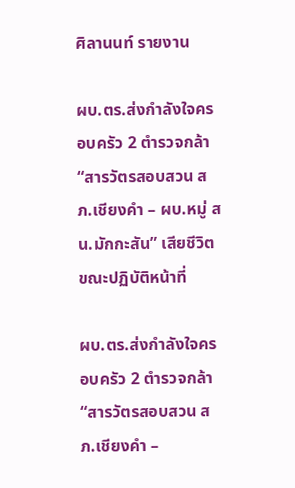ศิลานนท์ รายงาน

ผบ.ตร.ส่งกำลังใจครอบครัว 2 ตำรวจกล้า “สารวัตรสอบสวน สภ.เชียงคำ – ผบ.หมู่ สน.มักกะสัน” เสียชีวิตขณะปฏิบัติหน้าที่

ผบ.ตร.ส่งกำลังใจครอบครัว 2 ตำรวจกล้า “สารวัตรสอบสวน สภ.เชียงคำ –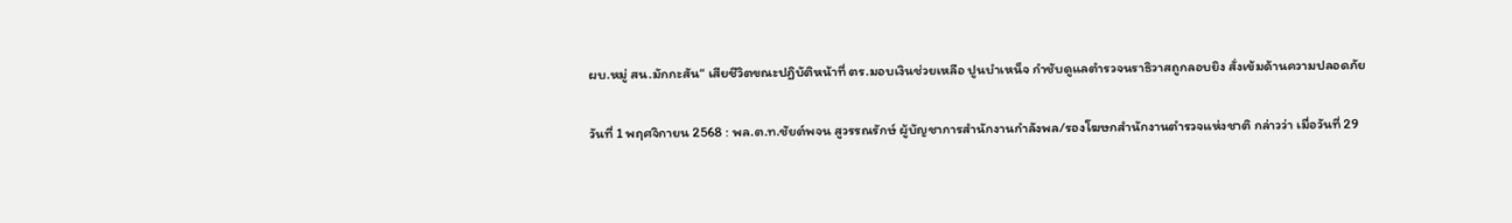ผบ.หมู่ สน.มักกะสัน“ เสียชีวิตขณะปฏิบัติหน้าที่ ตร.มอบเงินช่วยเหลือ ปูนบำเหน็จ กำชับดูแลตำรวจนราธิวาสถูกลอบยิง สั่งเข้มด้านความปลอดภัย

วันที่ 1 พฤศจิกายน 2568 : พล.ต.ท.ชัยต์พจน สูวรรณรักษ์ ผู้บัญชาการสำนักงานกำลังพล/รองโฆษกสำนักงานตำรวจแห่งชาติ กล่าวว่า เมื่อวันที่ 29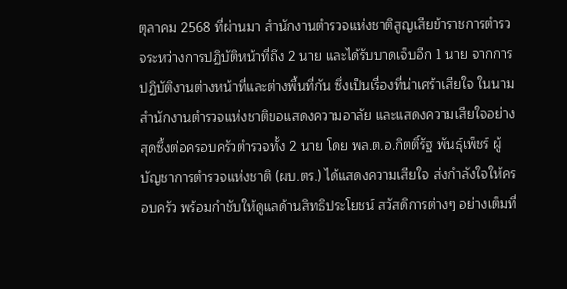ตุลาคม 2568 ที่ผ่านมา สำนักงานตำรวจแห่งชาติสูญเสียข้าราชการตำรวจระหว่างการปฏิบัติหน้าที่ถึง 2 นาย และได้รับบาดเจ็บอีก 1 นาย จากการปฏิบัติงานต่างหน้าที่และต่างพื้นที่กัน ซึ่งเป็นเรื่องที่น่าเศร้าเสียใจ ในนามสำนักงานตำรวจแห่งชาติขอแสดงความอาลัย และแสดงความเสียใจอย่างสุดซึ้งต่อครอบครัวตำรวจทั้ง 2 นาย โดย พล.ต.อ.กิตติ์รัฐ พันธ์ุเพ็ชร์ ผู้บัญชาการตำรวจแห่งชาติ (ผบ.ตร.) ได้แสดงความเสียใจ ส่งกำลังใจให้ครอบครัว พร้อมกำชับให้ดูแลด้านสิทธิประโยชน์ สวัสดิการต่างๆ อย่างเต็มที่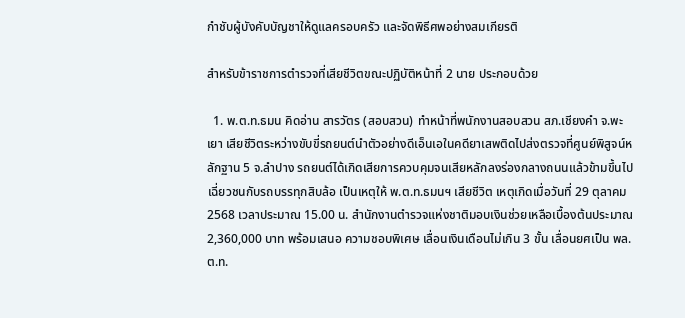กำชับผู้บังคับบัญชาให้ดูแลครอบครัว และจัดพิธีศพอย่างสมเกียรติ

สำหรับข้าราชการตำรวจที่เสียชีวิตขณะปฏิบัติหน้าที่ 2 นาย ประกอบด้วย

  1. พ.ต.ท.ธมน คิดอ่าน สารวัตร (สอบสวน) ทำหน้าที่พนักงานสอบสวน สภ.เชียงคำ จ.พะเยา เสียชีวิตระหว่างขับขี่รถยนต์นำตัวอย่างดีเอ็นเอในคดียาเสพติดไปส่งตรวจที่ศูนย์พิสูจน์หลักฐาน 5 จ.ลำปาง รถยนต์ได้เกิดเสียการควบคุมจนเสียหลักลงร่องกลางถนนแล้วข้ามขึ้นไปเฉี่ยวชนกับรถบรรทุกสิบล้อ เป็นเหตุให้ พ.ต.ท.ธมนฯ เสียชีวิต เหตุเกิดเมื่อวันที่ 29 ตุลาคม 2568 เวลาประมาณ 15.00 น. สำนักงานตำรวจแห่งชาติมอบเงินช่วยเหลือเบื้องต้นประมาณ 2,360,000 บาท พร้อมเสนอ ความชอบพิเศษ เลื่อนเงินเดือนไม่เกิน 3 ขั้น เลื่อนยศเป็น พล.ต.ท.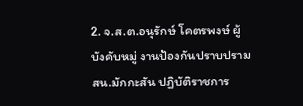2. จ.ส.ต.อนุรักษ์ โคตรพงษ์ ผู้บังคับหมู่ งานป้องกันปราบปรามสน.มักกะสัน ปฏิบัติราชการ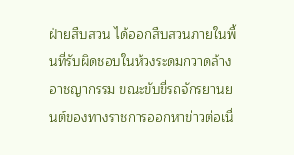ฝ่ายสืบสวน ได้ออกสืบสวนภายในพื้นที่รับผิดชอบในห้วงระดมกวาดล้างอาชญากรรม ขณะขับขี่รถจักรยานยนต์ของทางราชการออกหาข่าวต่อเนื่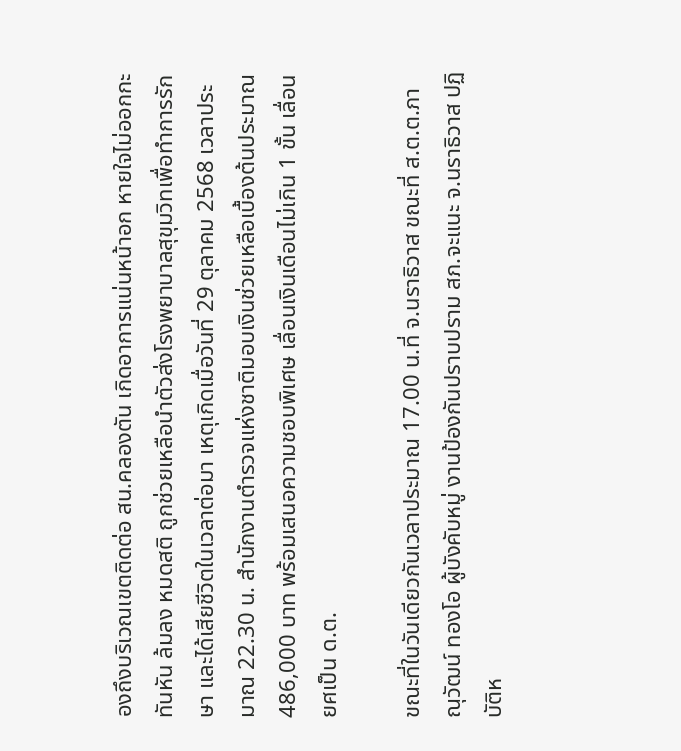องถึงบริเวณเขตติดต่อ สน.คลองตัน เกิดอาการแน่นหน้าอก หายใจไม่ออกกะทันหัน ล้มลง หมดสติ ถูกช่วยเหลือนำตัวส่งโรงพยาบาลสุขุมวิทเพื่อทำการรักษา และได้เสียชีวิตในเวลาต่อมา เหตุเกิดเมื่อวันที่ 29 ตุลาคม 2568 เวลาประมาณ 22.30 น. สำนักงานตำรวจแห่งชาติมอบเงินช่วยเหลือเบื้องต้นประมาณ 486,000 บาท พร้อมเสนอความชอบพิเศษ เลื่อนเงินเดือนไม่เกิน 1 ขั้น เลื่อนยศเป็น ด.ต.

ขณะที่ในวันเดียวกันเวลาประมาณ 17.00 น.ที่ จ.นราธิวาส ขณะที่ ส.ต.ต.ภาณุวัฒน์ ทองโอ ผู้บังคับหมู่ งานป้องกันปราบปราม สภ.จะแนะ จ.นราธิวาส ปฏิบัติห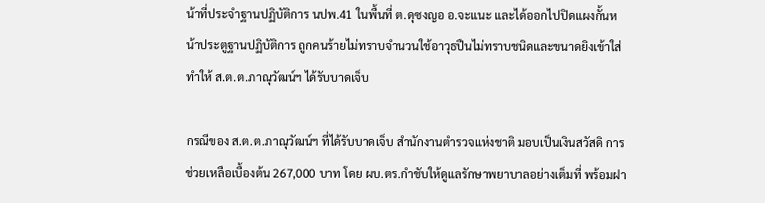น้าที่ประจำฐานปฏิบัติการ นปพ.41 ในพื้นที่ ต.ดุซงญอ อ.จะแนะ และได้ออกไปปิดแผงกั้นหน้าประตูฐานปฏิบัติการ ถูกคนร้ายไม่ทราบจำนวนใช้อาวุธปืนไม่ทราบชนิดและขนาดยิงเข้าใส่ ทำให้ ส.ต.ต.ภาณุวัฒน์ฯ ได้รับบาดเจ็บ

กรณีของ ส.ต.ต.ภาณุวัฒน์ฯ ที่ได้รับบาดเจ็บ สำนักงานตำรวจแห่งชาติ มอบเป็นเงินสวัสดิ การช่วยเหลือเบื้องต้น 267,000 บาท โดย ผบ.ตร.กำชับให้ดูแลรักษาพยาบาลอย่างเต็มที่ พร้อมฝา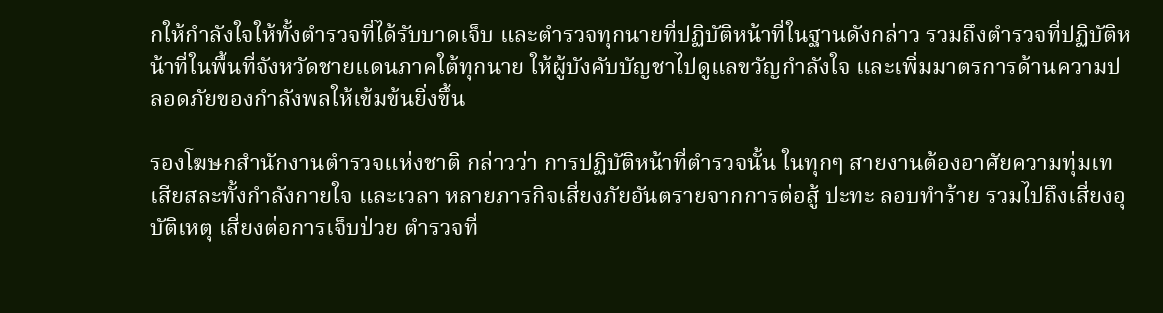กให้กำลังใจให้ทั้งตำรวจที่ได้รับบาดเจ็บ และตำรวจทุกนายที่ปฏิบัติหน้าที่ในฐานดังกล่าว รวมถึงตำรวจที่ปฏิบัติหน้าที่ในพื้นที่จังหวัดชายแดนภาคใต้ทุกนาย ให้ผู้บังคับบัญชาไปดูแลขวัญกำลังใจ และเพิ่มมาตรการด้านความปลอดภัยของกำลังพลให้เข้มข้นยิ่งขึ้น

รองโฆษกสำนักงานตำรวจแห่งชาติ กล่าวว่า การปฏิบัติหน้าที่ตำรวจนั้น ในทุกๆ สายงานต้องอาศัยความทุ่มเท เสียสละทั้งกำลังกายใจ และเวลา หลายภารกิจเสี่ยงภัยอันตรายจากการต่อสู้ ปะทะ ลอบทำร้าย รวมไปถึงเสี่ยงอุบัติเหตุ เสี่ยงต่อการเจ็บป่วย ตำรวจที่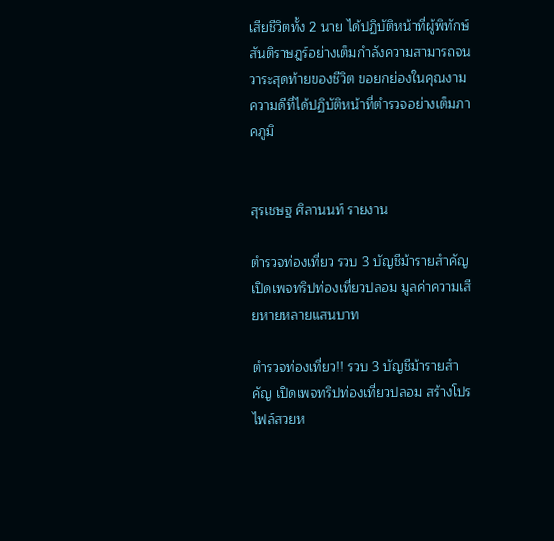เสียชีวิตทั้ง 2 นาย ได้ปฏิบัติหน้าที่ผู้พิทักษ์สันติราษฎร์อย่างเต็มกำลังความสามารถจนวาระสุดท้ายของชีวิต ขอยกย่องในคุณงามความดีที่ได้ปฏิบัติหน้าที่ตำรวจอย่างเต็มภาคภูมิ


สุรเชษฐ ศิลานนท์ รายงาน

ตำรวจท่องเที่ยว รวบ 3 บัญชีม้ารายสำคัญ เปิดเพจทริปท่องเที่ยวปลอม มูลค่าความเสียหายหลายแสนบาท

ตำรวจท่องเที่ยว!! รวบ 3 บัญชีม้ารายสำคัญ เปิดเพจทริปท่องเที่ยวปลอม สร้างโปรไฟล์สวยห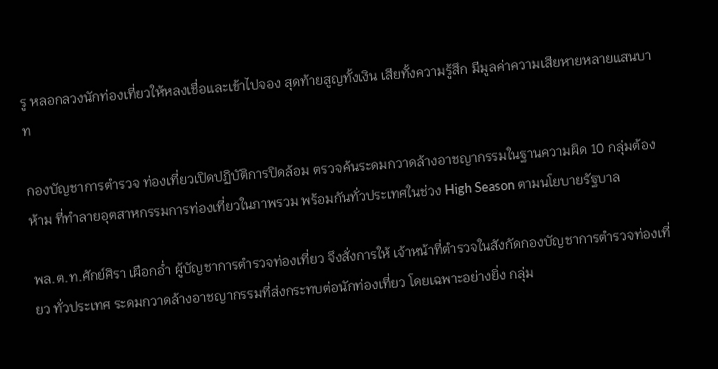รู หลอกลวงนักท่องเที่ยวให้หลงเชื่อและเข้าไปจอง สุดท้ายสูญทั้งเงิน เสียทั้งความรู้สึก มีมูลค่าความเสียหายหลายแสนบาท

กองบัญชาการตำรวจ ท่องเที่ยวเปิดปฏิบัติการปิดล้อม ตรวจค้นระดมกวาดล้างอาชญากรรมในฐานความผิด 10 กลุ่มต้องห้าม ที่ทำลายอุตสาหกรรมการท่องเที่ยวในภาพรวม พร้อมกันทั่วประเทศในช่วง High Season ตามนโยบายรัฐบาล

พล.ต.ท.ศักย์ศิรา เผือกอ่ำ ผู้บัญชาการตำรวจท่องเที่ยว จึงสั่งการให้ เจ้าหน้าที่ตำรวจในสังกัดกองบัญชาการตำรวจท่องเที่ยว ทั่วประเทศ ระดมกวาดล้างอาชญากรรมที่ส่งกระทบต่อนักท่องเที่ยว โดยเฉพาะอย่างยิ่ง กลุ่ม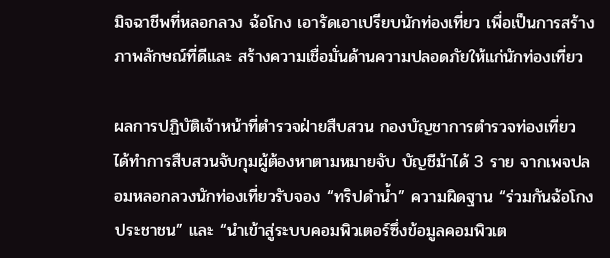มิจฉาชีพที่หลอกลวง ฉ้อโกง เอารัดเอาเปรียบนักท่องเที่ยว เพื่อเป็นการสร้างภาพลักษณ์ที่ดีและ สร้างความเชื่อมั่นด้านความปลอดภัยให้แก่นักท่องเที่ยว

ผลการปฏิบัติเจ้าหน้าที่ตำรวจฝ่ายสืบสวน กองบัญชาการตำรวจท่องเที่ยว ได้ทำการสืบสวนจับกุมผู้ต้องหาตามหมายจับ บัญชีม้าได้ 3 ราย จากเพจปลอมหลอกลวงนักท่องเที่ยวรับจอง “ทริปดำน้ำ” ความผิดฐาน “ร่วมกันฉ้อโกงประชาชน” และ “นำเข้าสู่ระบบคอมพิวเตอร์ซึ่งข้อมูลคอมพิวเต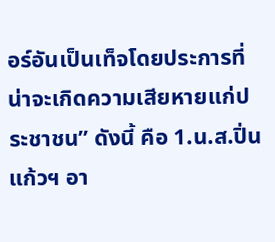อร์อันเป็นเท็จโดยประการที่น่าจะเกิดความเสียหายแก่ประชาชน” ดังนี้ คือ 1.น.ส.ปิ่นแก้วฯ อา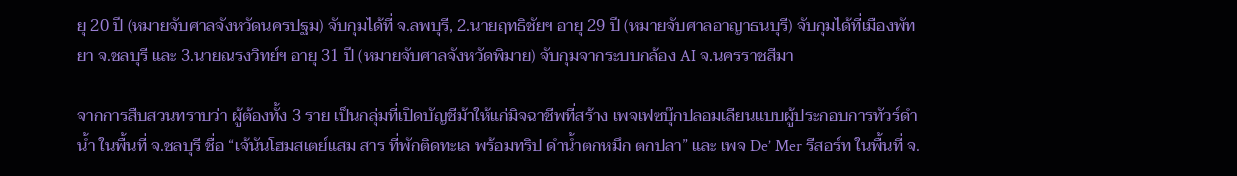ยุ 20 ปี (หมายจับศาลจังหวัดนครปฐม) จับกุมได้ที่ จ.ลพบุรี, 2.นายฤทธิชัยฯ อายุ 29 ปี (หมายจับศาลอาญาธนบุรี) จับกุมได้ที่เมืองพัทยา จ.ชลบุรี และ 3.นายณรงวิทย์ฯ อายุ 31 ปี (หมายจับศาลจังหวัดพิมาย) จับกุมจากระบบกล้อง AI จ.นครราชสีมา

จากการสืบสวนทราบว่า ผู้ต้องทั้ง 3 ราย เป็นกลุ่มที่เปิดบัญชีม้าให้แก่มิจฉาชีพที่สร้าง เพจเฟซบุ๊กปลอมเลียนแบบผู้ประกอบการทัวร์ดำน้ำ ในพื้นที่ จ.ชลบุรี ชื่อ “เจ้นันโฮมสเตย์แสม สาร ที่พักติดทะเล พร้อมทริป ดำน้ำตกหมึก ตกปลา” และ เพจ De’ Mer รีสอร์ท ในพื้นที่ จ.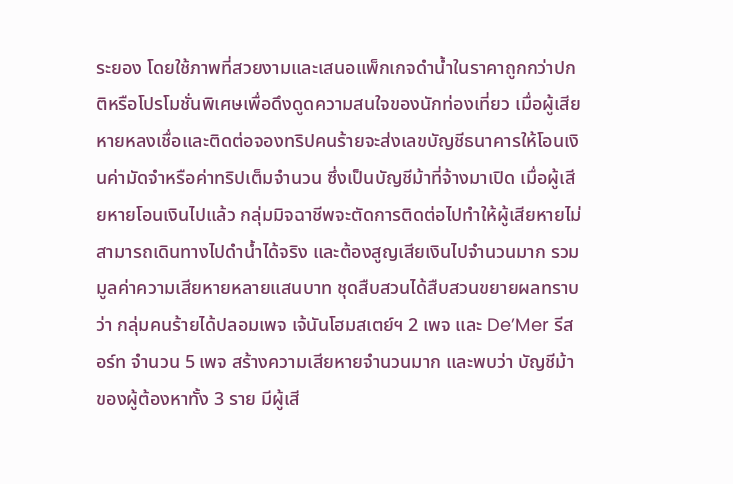ระยอง โดยใช้ภาพที่สวยงามและเสนอแพ็กเกจดำน้ำในราคาถูกกว่าปกติหรือโปรโมชั่นพิเศษเพื่อดึงดูดความสนใจของนักท่องเที่ยว เมื่อผู้เสียหายหลงเชื่อและติดต่อจองทริปคนร้ายจะส่งเลขบัญชีธนาคารให้โอนเงินค่ามัดจำหรือค่าทริปเต็มจำนวน ซึ่งเป็นบัญชีม้าที่จ้างมาเปิด เมื่อผู้เสียหายโอนเงินไปแล้ว กลุ่มมิจฉาชีพจะตัดการติดต่อไปทำให้ผู้เสียหายไม่สามารถเดินทางไปดำน้ำได้จริง และต้องสูญเสียเงินไปจำนวนมาก รวมมูลค่าความเสียหายหลายแสนบาท ชุดสืบสวนได้สืบสวนขยายผลทราบว่า กลุ่มคนร้ายได้ปลอมเพจ เจ้นันโฮมสเตย์ฯ 2 เพจ และ De’Mer รีสอร์ท จำนวน 5 เพจ สร้างความเสียหายจำนวนมาก และพบว่า บัญชีม้าของผู้ต้องหาทั้ง 3 ราย มีผู้เสี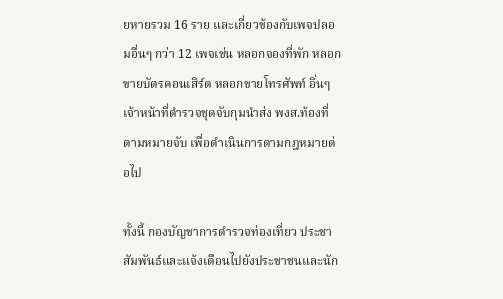ยหายรวม 16 ราย และเกี่ยวข้องกับเพจปลอมอื่นๆ กว่า 12 เพจเช่น หลอกจองที่พัก หลอกขายบัตรคอนเสิร์ต หลอกขายโทรศัพท์ อิ่นๆ เจ้าหน้าที่ตำรวจชุดจับกุมนำส่ง พงส.ท้องที่ตามหมายจับ เพื่อดำเนินการตามกฎหมายต่อไป

ทั้งนี้ กองบัญชาการตำรวจท่องเที่ยว ประชาสัมพันธ์และแจ้งเตือนไปยังประชาชนและนัก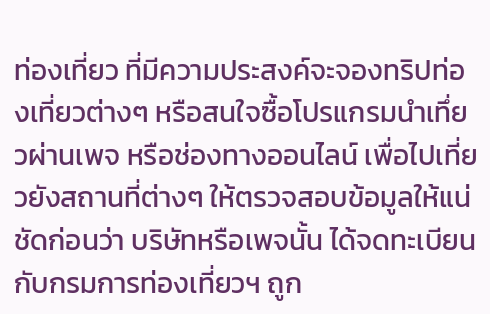ท่องเที่ยว ที่มีความประสงค์จะจองทริปท่องเที่ยวต่างๆ หรือสนใจซื้อโปรแกรมนำเทึ่ยวผ่านเพจ หรือช่องทางออนไลน์ เพื่อไปเที่ยวยังสถานที่ต่างๆ ให้ตรวจสอบข้อมูลให้แน่ชัดก่อนว่า บริษัทหรือเพจนั้น ได้จดทะเบียนกับกรมการท่องเที่ยวฯ ถูก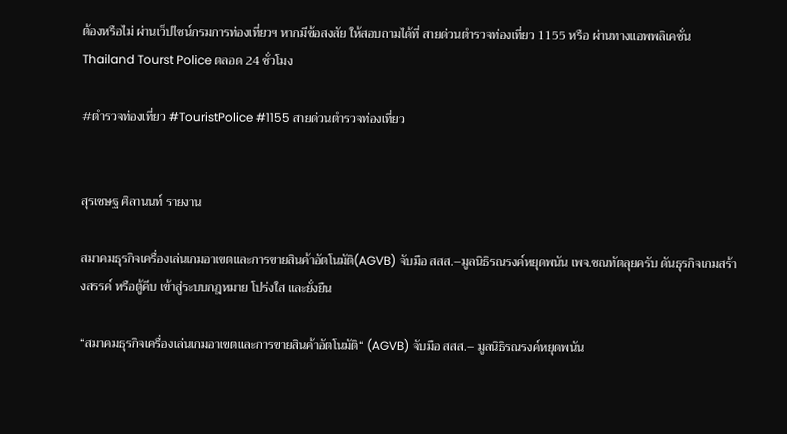ต้องหรือไม่ ผ่านเว็ปไซน์กรมการท่องเที่ยวฯ หากมีข้อสงสัย ให้สอบถามได้ที่ สายด่วนตำรวจท่องเที่ยว 1155 หรือ ผ่านทางแอพพลิเคชั่น Thailand Tourst Police ตลอด 24 ชั่วโมง

#ตำรวจท่องเที่ยว #TouristPolice #1155 สายด่วนตำรวจท่องเที่ยว


สุรเชษฐ ศิลานนท์ รายงาน

สมาคมธุรกิจเครื่องเล่นเกมอาเขตและการขายสินค้าอัตโนมัติ(AGVB) จับมือ สสส.–มูลนิธิรณรงค์หยุดพนัน เพจ.ชณทัตลุยครับ ดันธุรกิจเกมสร้างสรรค์ หรือตู้คีบ เข้าสู่ระบบกฎหมาย โปร่งใส และยั่งยืน

“สมาคมธุรกิจเครื่องเล่นเกมอาเขตและการขายสินค้าอัตโนมัติ“ (AGVB) จับมือ สสส.– มูลนิธิรณรงค์หยุดพนัน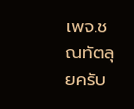เพจ.ชณทัตลุยครับ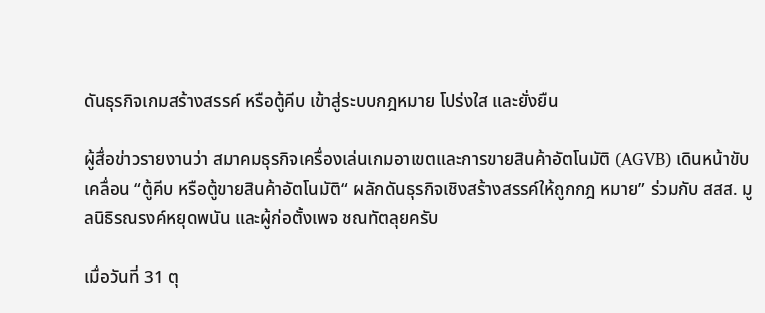ดันธุรกิจเกมสร้างสรรค์ หรือตู้คีบ เข้าสู่ระบบกฎหมาย โปร่งใส และยั่งยืน

ผู้สื่อข่าวรายงานว่า สมาคมธุรกิจเครื่องเล่นเกมอาเขตและการขายสินค้าอัตโนมัติ (AGVB) เดินหน้าขับเคลื่อน “ตู้คีบ หรือตู้ขายสินค้าอัตโนมัติ“ ผลักดันธุรกิจเชิงสร้างสรรค์ให้ถูกกฎ หมาย” ร่วมกับ สสส. มูลนิธิรณรงค์หยุดพนัน และผู้ก่อตั้งเพจ ชณทัตลุยครับ

เมื่อวันที่ 31 ตุ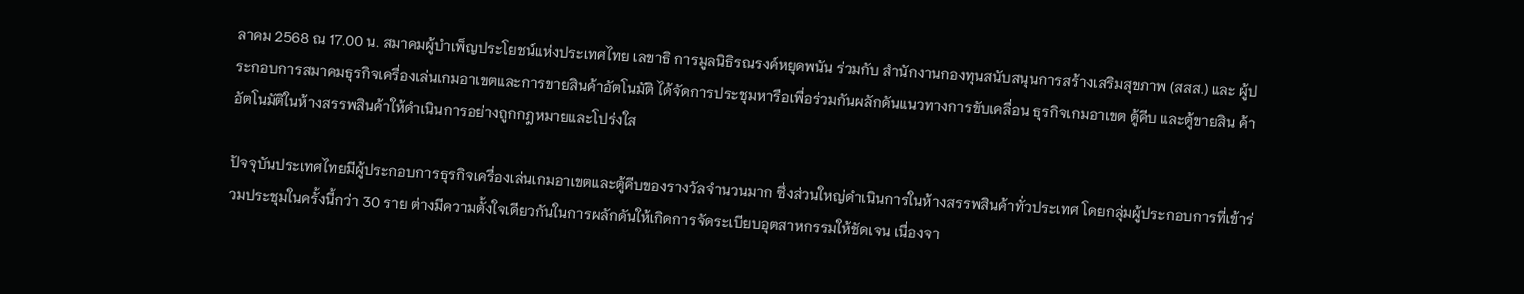ลาคม 2568 ณ 17.00 น. สมาคมผู้บำเพ็ญประโยชน์แห่งประเทศไทย เลขาธิ การมูลนิธิรณรงค์หยุดพนัน ร่วมกับ สำนักงานกองทุนสนับสนุนการสร้างเสริมสุขภาพ (สสส.) และ ผู้ประกอบการสมาคมธุรกิจเครื่องเล่นเกมอาเขตและการขายสินค้าอัตโนมัติ ได้จัดการประชุมหารือเพื่อร่วมกันผลักดันแนวทางการขับเคลื่อน ธุรกิจเกมอาเขต ตู้คีบ และตู้ขายสิน ค้าอัตโนมัติในห้างสรรพสินค้าให้ดำเนินการอย่างถูกกฎหมายและโปร่งใส

ปัจจุบันประเทศไทยมีผู้ประกอบการธุรกิจเครื่องเล่นเกมอาเขตและตู้คีบของรางวัลจำนวนมาก ซึ่งส่วนใหญ่ดำเนินการในห้างสรรพสินค้าทั่วประเทศ โดยกลุ่มผู้ประกอบการที่เข้าร่วมประชุมในครั้งนี้กว่า 30 ราย ต่างมีความตั้งใจเดียวกันในการผลักดันให้เกิดการจัดระเบียบอุตสาหกรรมให้ชัดเจน เนื่องจา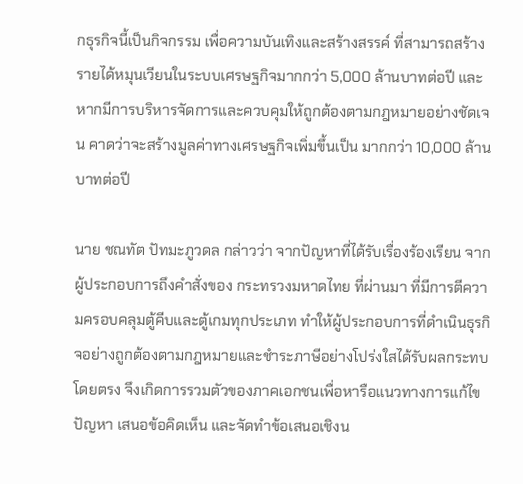กธุรกิจนี้เป็นกิจกรรม เพื่อความบันเทิงและสร้างสรรค์ ที่สามารถสร้างรายได้หมุนเวียนในระบบเศรษฐกิจมากกว่า 5,000 ล้านบาทต่อปี และหากมีการบริหารจัดการและควบคุมให้ถูกต้องตามกฎหมายอย่างชัดเจน คาดว่าจะสร้างมูลค่าทางเศรษฐกิจเพิ่มขึ้นเป็น มากกว่า 10,000 ล้านบาทต่อปี

นาย ชณทัต ปัทมะภูวดล กล่าวว่า จากปัญหาที่ได้รับเรื่องร้องเรียน จากผู้ประกอบการถึงคำสั่งของ กระทรวงมหาดไทย ที่ผ่านมา ที่มีการตีความครอบคลุมตู้คีบและตู้เกมทุกประเภท ทำให้ผู้ประกอบการที่ดำเนินธุรกิจอย่างถูกต้องตามกฎหมายและชำระภาษีอย่างโปร่งใสได้รับผลกระทบโดยตรง จึงเกิดการรวมตัวของภาคเอกชนเพื่อหารือแนวทางการแก้ไขปัญหา เสนอข้อคิดเห็น และจัดทำข้อเสนอเชิงน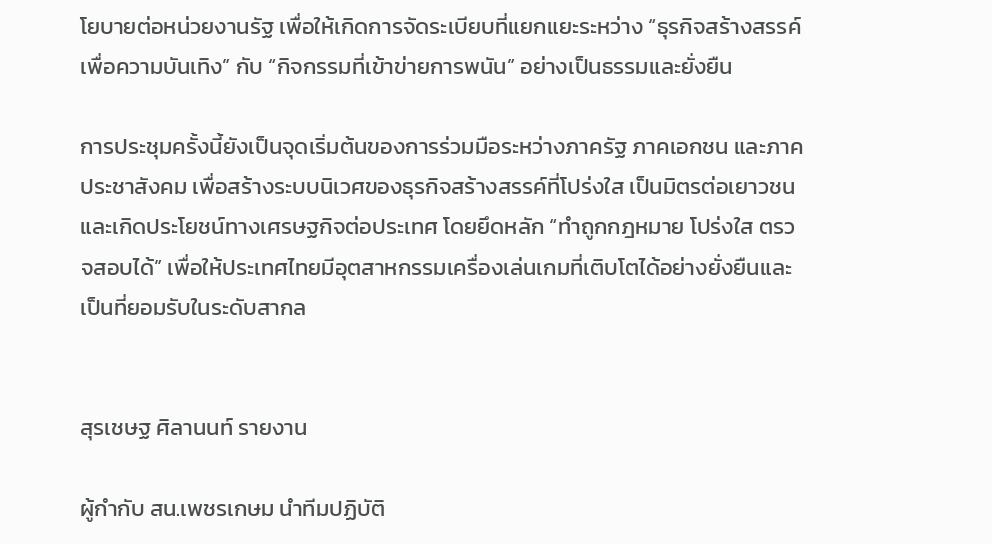โยบายต่อหน่วยงานรัฐ เพื่อให้เกิดการจัดระเบียบที่แยกแยะระหว่าง “ธุรกิจสร้างสรรค์เพื่อความบันเทิง” กับ “กิจกรรมที่เข้าข่ายการพนัน” อย่างเป็นธรรมและยั่งยืน

การประชุมครั้งนี้ยังเป็นจุดเริ่มต้นของการร่วมมือระหว่างภาครัฐ ภาคเอกชน และภาคประชาสังคม เพื่อสร้างระบบนิเวศของธุรกิจสร้างสรรค์ที่โปร่งใส เป็นมิตรต่อเยาวชน และเกิดประโยชน์ทางเศรษฐกิจต่อประเทศ โดยยึดหลัก “ทำถูกกฎหมาย โปร่งใส ตรวจสอบได้” เพื่อให้ประเทศไทยมีอุตสาหกรรมเครื่องเล่นเกมที่เติบโตได้อย่างยั่งยืนและเป็นที่ยอมรับในระดับสากล


สุรเชษฐ ศิลานนท์ รายงาน

ผู้กำกับ สน.เพชรเกษม นำทีมปฏิบัติ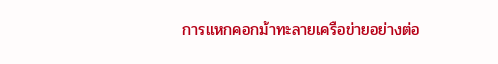การแหกคอกม้าทะลายเครือข่ายอย่างต่อ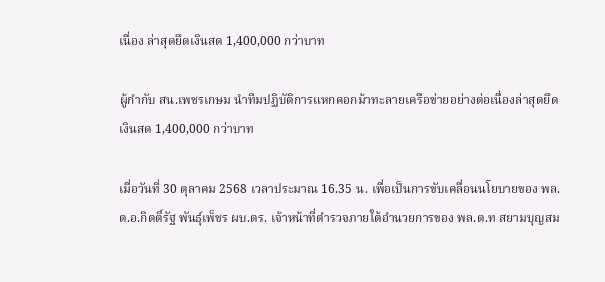เนื่อง ล่าสุดยึดเงินสด 1,400,000 กว่าบาท

ผู้กำกับ สน.เพชรเกษม นำทีมปฏิบัติการแหกคอกม้าทะลายเครือข่ายอย่างต่อเนื่องล่าสุดยึดเงินสด 1,400,000 กว่าบาท

เมื่อวันที่ 30 ตุลาคม 2568 เวลาประมาณ 16.35 น. เพื่อเป็นการขับเคลื่อนนโยบายของ พล.ต.อ.กิตติ์รัฐ พันธุ์เพ็ชร ผบ.ตร. เจ้าหน้าที่ตำรวจภายใต้อำนวยการของ พล.ต.ท สยามบุญสม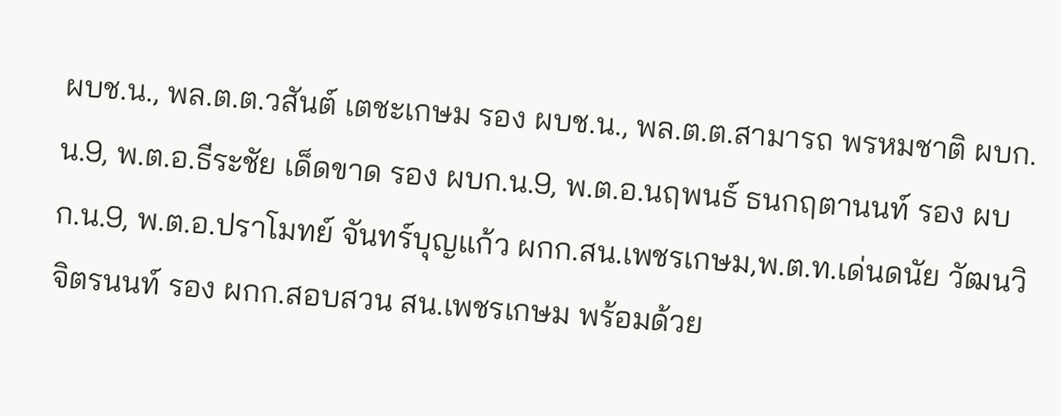ผบช.น., พล.ต.ต.วสันต์ เตชะเกษม รอง ผบช.น., พล.ต.ต.สามารถ พรหมชาติ ผบก. น.9, พ.ต.อ.ธีระชัย เด็ดขาด รอง ผบก.น.9, พ.ต.อ.นฤพนธ์ ธนกฤตานนท์ รอง ผบก.น.9, พ.ต.อ.ปราโมทย์ จันทร์บุญแก้ว ผกก.สน.เพชรเกษม,พ.ต.ท.เด่นดนัย วัฒนวิจิตรนนท์ รอง ผกก.สอบสวน สน.เพชรเกษม พร้อมด้วย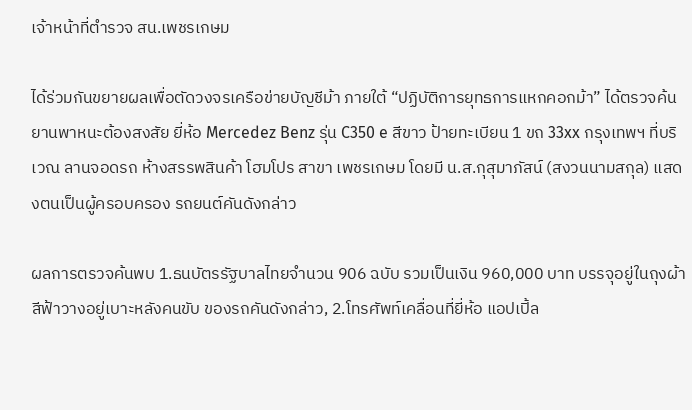เจ้าหน้าที่ตำรวจ สน.เพชรเกษม

ได้ร่วมกันขยายผลเพื่อตัดวงจรเครือข่ายบัญชีม้า ภายใต้ “ปฏิบัติการยุทธการแหกคอกม้า” ได้ตรวจค้นยานพาหนะต้องสงสัย ยี่ห้อ Mercedez Benz รุ่น C350 e สีขาว ป้ายทะเบียน 1 ขถ 33xx กรุงเทพฯ ที่บริเวณ ลานจอดรถ ห้างสรรพสินค้า โฮมโปร สาขา เพชรเกษม โดยมี น.ส.กุสุมาภัสน์ (สงวนนามสกุล) แสดงตนเป็นผู้ครอบครอง รถยนต์คันดังกล่าว

ผลการตรวจค้นพบ 1.ธนบัตรรัฐบาลไทยจำนวน 906 ฉบับ รวมเป็นเงิน 960,000 บาท บรรจุอยู่ในถุงผ้าสีฟ้าวางอยู่เบาะหลังคนขับ ของรถคันดังกล่าว, 2.โทรศัพท์เคลื่อนที่ยี่ห้อ แอปเปิ้ล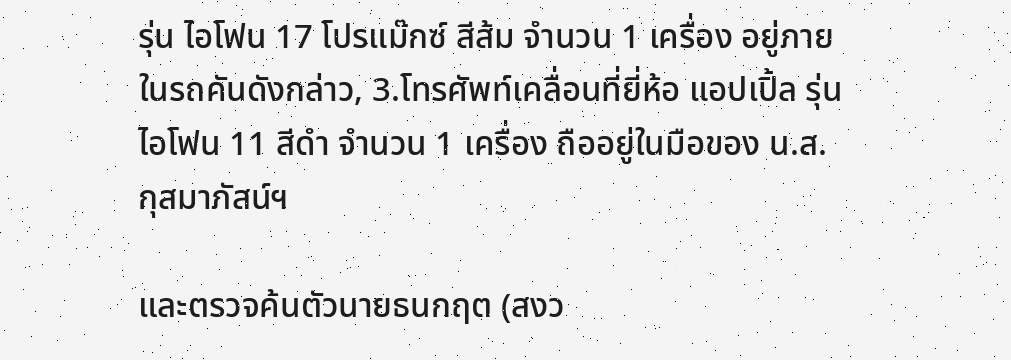รุ่น ไอโฟน 17 โปรแม๊กซ์ สีส้ม จำนวน 1 เครื่อง อยู่ภายในรถคันดังกล่าว, 3.โทรศัพท์เคลื่อนที่ยี่ห้อ แอปเปิ้ล รุ่น ไอโฟน 11 สีดำ จำนวน 1 เครื่อง ถืออยู่ในมือของ น.ส.กุสมาภัสน์ฯ

และตรวจค้นตัวนายธนกฤต (สงว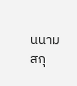นนามสกุ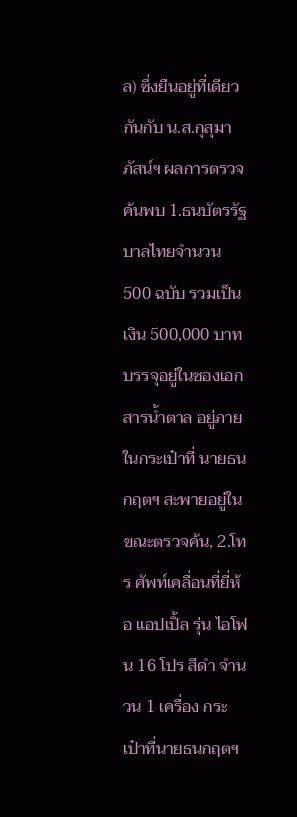ล) ซึ่งยืนอยู่ที่เดียวกันกับ น.ส.กุสุมาภัสน์ฯ ผลการตรวจค้นพบ 1.ธนบัตรรัฐบาลไทยจำนวน 500 ฉบับ รวมเป็นเงิน 500,000 บาท บรรจุอยู่ในซองเอกสารน้ำตาล อยู่ภายในกระเป๋าที่ นายธนกฤตฯ สะพายอยู่ในขณะตรวจค้น, 2.โทร ศัพท์เคลื่อนที่ยี่ห้อ แอปเปิ้ล รุ่น ไอโฟน 16 โปร สีดำ จำนวน 1 เครื่อง กระเป๋าที่นายธนกฤตฯ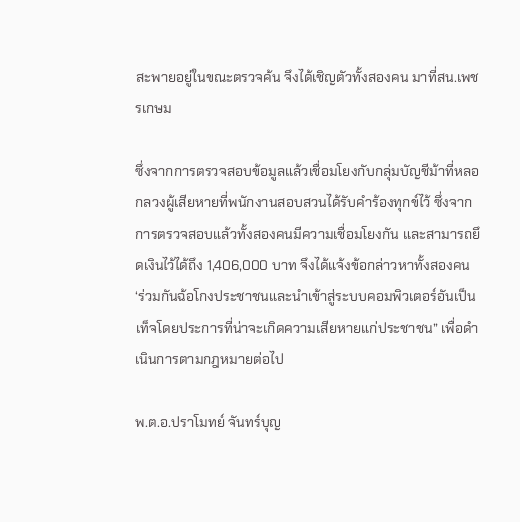สะพายอยู่ในขณะตรวจค้น จึงได้เชิญตัวทั้งสองคน มาที่สน.เพชรเกษม

ซึ่งจากการตรวจสอบข้อมูลแล้วเชื่อมโยงกับกลุ่มบัญชีม้าที่หลอกลวงผู้เสียหายที่พนักงานสอบสวนได้รับคำร้องทุกข์ไว้ ซึ่งจากการตรวจสอบแล้วทั้งสองคนมีความเชื่อมโยงกัน และสามารถยึดเงินไว้ได้ถึง 1,406,000 บาท จึงได้แจ้งข้อกล่าวหาทั้งสองคน ‘ร่วมกันฉ้อโกงประชาชนและนำเข้าสู่ระบบคอมพิวเตอร์อันเป็นเท็จโดยประการที่น่าจะเกิดความเสียหายแก่ประชาชน” เพื่อดำเนินการตามกฎหมายต่อไป

พ.ต.อ.ปราโมทย์ จันทร์บุญ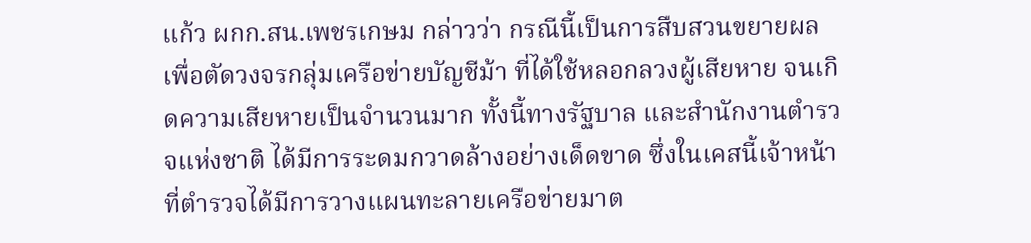แก้ว ผกก.สน.เพชรเกษม กล่าวว่า กรณีนี้เป็นการสืบสวนขยายผล เพื่อตัดวงจรกลุ่มเครือข่ายบัญชีม้า ที่ได้ใช้หลอกลวงผู้เสียหาย จนเกิดความเสียหายเป็นจำนวนมาก ทั้งนี้ทางรัฐบาล และสำนักงานตำรวจแห่งชาติ ได้มีการระดมกวาดล้างอย่างเด็ดขาด ซึ่งในเคสนี้เจ้าหน้าที่ตำรวจได้มีการวางแผนทะลายเครือข่ายมาต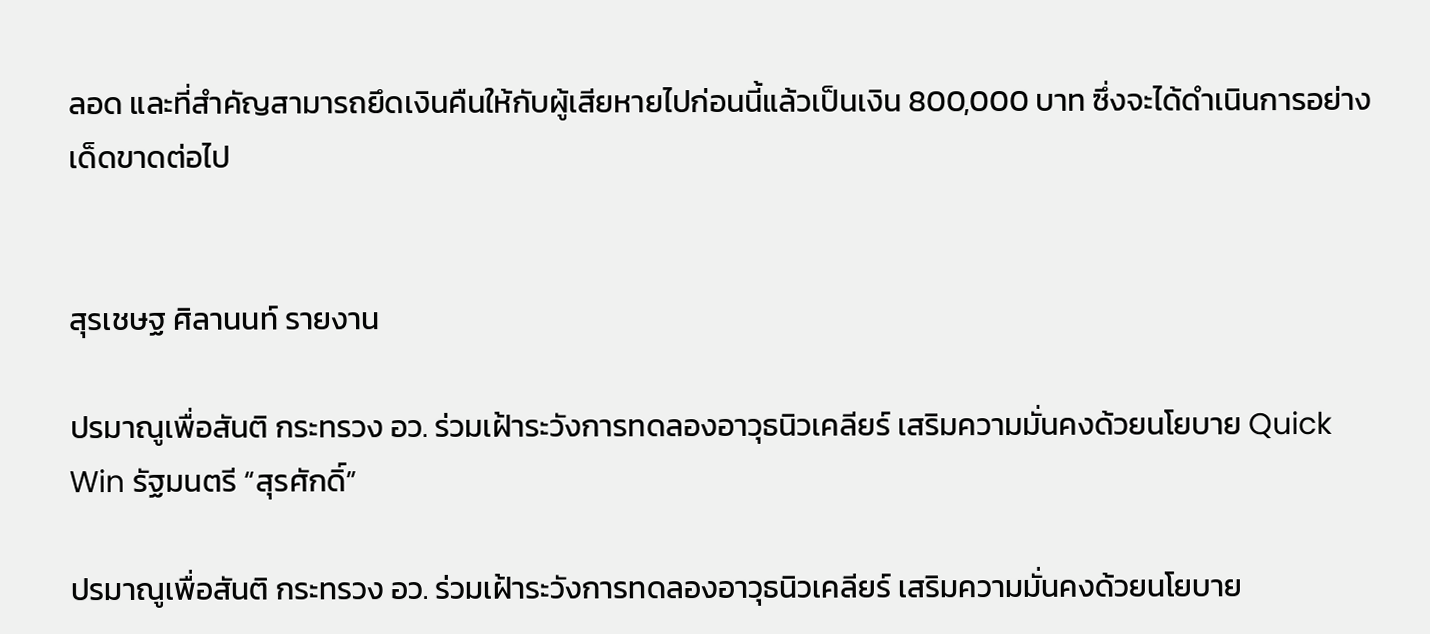ลอด และที่สำคัญสามารถยึดเงินคืนให้กับผู้เสียหายไปก่อนนี้แล้วเป็นเงิน 800,000 บาท ซึ่งจะได้ดำเนินการอย่างเด็ดขาดต่อไป


สุรเชษฐ ศิลานนท์ รายงาน

ปรมาณูเพื่อสันติ กระทรวง อว. ร่วมเฝ้าระวังการทดลองอาวุธนิวเคลียร์ เสริมความมั่นคงด้วยนโยบาย Quick Win รัฐมนตรี “สุรศักดิ์”

ปรมาณูเพื่อสันติ กระทรวง อว. ร่วมเฝ้าระวังการทดลองอาวุธนิวเคลียร์ เสริมความมั่นคงด้วยนโยบาย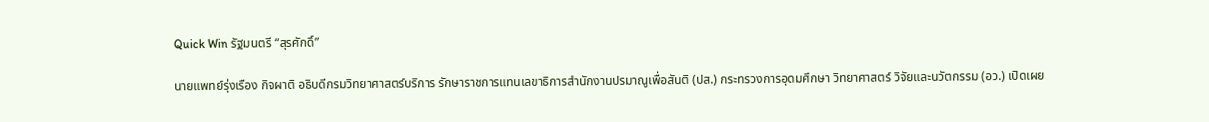Quick Win รัฐมนตรี “สุรศักดิ์”

นายแพทย์รุ่งเรือง กิจผาติ อธิบดีกรมวิทยาศาสตร์บริการ รักษาราชการแทนเลขาธิการสำนักงานปรมาณูเพื่อสันติ (ปส.) กระทรวงการอุดมศึกษา วิทยาศาสตร์ วิจัยและนวัตกรรม (อว.) เปิดเผย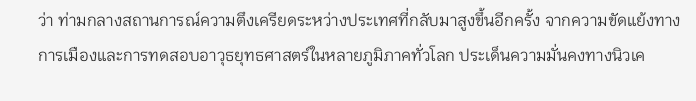ว่า ท่ามกลางสถานการณ์ความตึงเครียดระหว่างประเทศที่กลับมาสูงขึ้นอีกครั้ง จากความขัดแย้งทางการเมืองและการทดสอบอาวุธยุทธศาสตร์ในหลายภูมิภาคทั่วโลก ประเด็นความมั่นคงทางนิวเค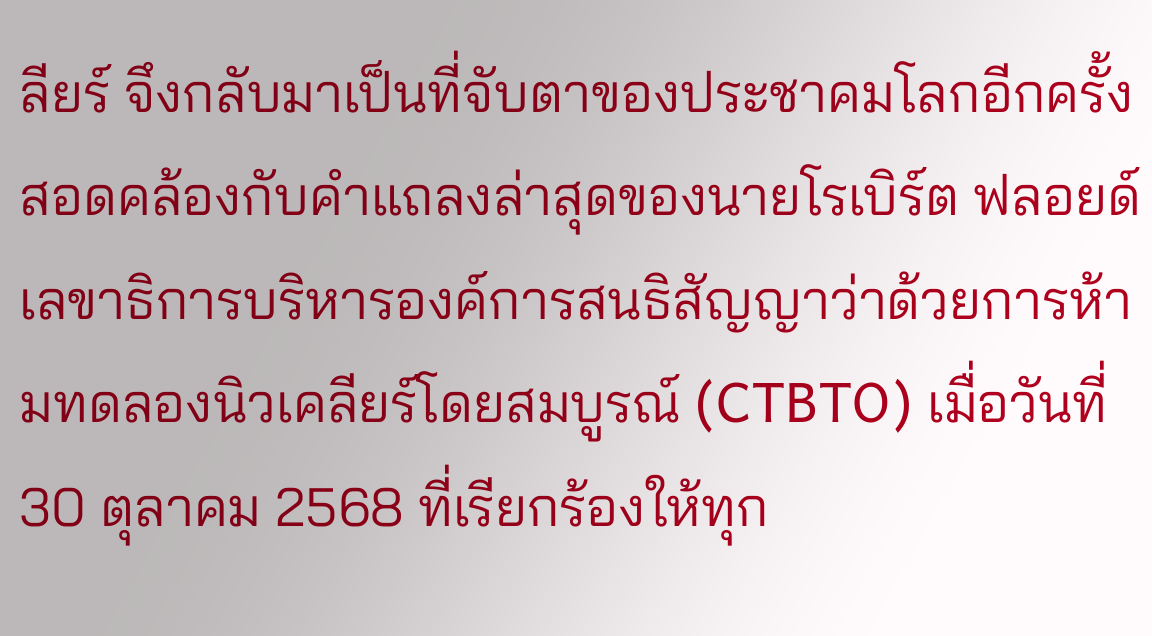ลียร์ จึงกลับมาเป็นที่จับตาของประชาคมโลกอีกครั้ง สอดคล้องกับคำแถลงล่าสุดของนายโรเบิร์ต ฟลอยด์ เลขาธิการบริหารองค์การสนธิสัญญาว่าด้วยการห้ามทดลองนิวเคลียร์โดยสมบูรณ์ (CTBTO) เมื่อวันที่ 30 ตุลาคม 2568 ที่เรียกร้องให้ทุก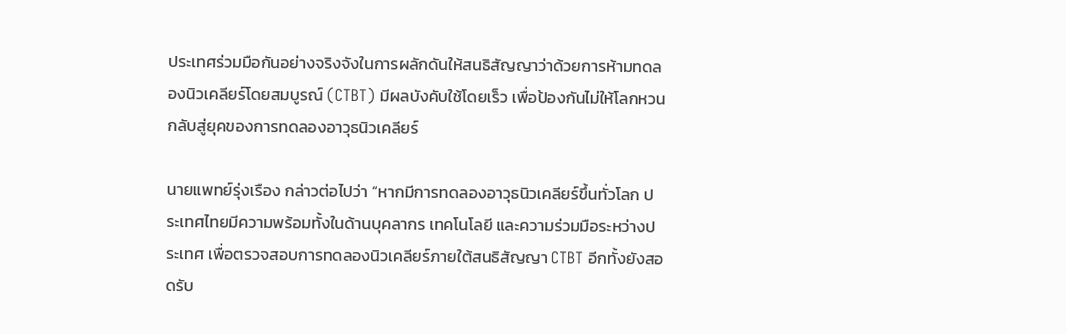ประเทศร่วมมือกันอย่างจริงจังในการผลักดันให้สนธิสัญญาว่าด้วยการห้ามทดลองนิวเคลียร์โดยสมบูรณ์ (CTBT) มีผลบังคับใช้โดยเร็ว เพื่อป้องกันไม่ให้โลกหวนกลับสู่ยุคของการทดลองอาวุธนิวเคลียร์

นายแพทย์รุ่งเรือง กล่าวต่อไปว่า “หากมีการทดลองอาวุธนิวเคลียร์ขึ้นทั่วโลก ประเทศไทยมีความพร้อมทั้งในด้านบุคลากร เทคโนโลยี และความร่วมมือระหว่างประเทศ เพื่อตรวจสอบการทดลองนิวเคลียร์ภายใต้สนธิสัญญา CTBT อีกทั้งยังสอดรับ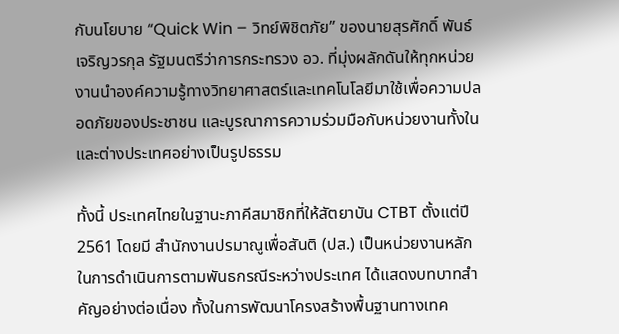กับนโยบาย “Quick Win – วิทย์พิชิตภัย” ของนายสุรศักดิ์ พันธ์เจริญวรกุล รัฐมนตรีว่าการกระทรวง อว. ที่มุ่งผลักดันให้ทุกหน่วยงานนำองค์ความรู้ทางวิทยาศาสตร์และเทคโนโลยีมาใช้เพื่อความปลอดภัยของประชาชน และบูรณาการความร่วมมือกับหน่วยงานทั้งในและต่างประเทศอย่างเป็นรูปธรรม

ทั้งนี้ ประเทศไทยในฐานะภาคีสมาชิกที่ให้สัตยาบัน CTBT ตั้งแต่ปี 2561 โดยมี สำนักงานปรมาณูเพื่อสันติ (ปส.) เป็นหน่วยงานหลักในการดำเนินการตามพันธกรณีระหว่างประเทศ ได้แสดงบทบาทสำคัญอย่างต่อเนื่อง ทั้งในการพัฒนาโครงสร้างพื้นฐานทางเทค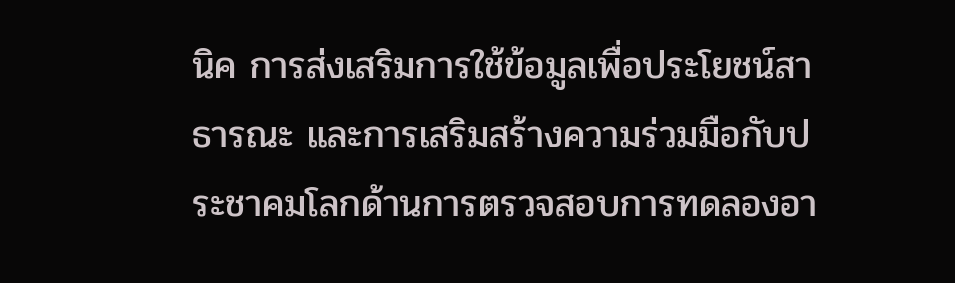นิค การส่งเสริมการใช้ข้อมูลเพื่อประโยชน์สาธารณะ และการเสริมสร้างความร่วมมือกับประชาคมโลกด้านการตรวจสอบการทดลองอา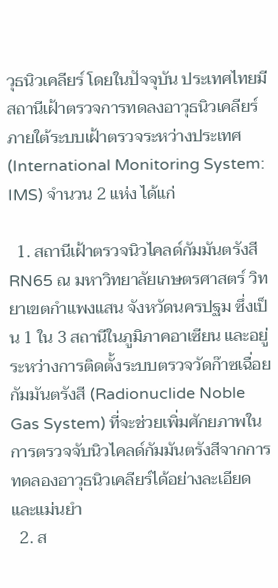วุธนิวเคลียร์ โดยในปัจจุบัน ประเทศไทยมี สถานีเฝ้าตรวจการทดลงอาวุธนิวเคลียร์ภายใต้ระบบเฝ้าตรวจระหว่างประเทศ (International Monitoring System: IMS) จำนวน 2 แห่ง ได้แก่

  1. สถานีเฝ้าตรวจนิวไคลด์กัมมันตรังสี RN65 ณ มหาวิทยาลัยเกษตรศาสตร์ วิทยาเขตกำแพงแสน จังหวัดนครปฐม ซึ่งเป็น 1 ใน 3 สถานีในภูมิภาคอาเซียน และอยู่ระหว่างการติดตั้งระบบตรวจวัดก๊าซเฉื่อยกัมมันตรังสี (Radionuclide Noble Gas System) ที่จะช่วยเพิ่มศักยภาพในการตรวจจับนิวไคลด์กัมมันตรังสีจากการทดลองอาวุธนิวเคลียร์ได้อย่างละเอียดและแม่นยำ
  2. ส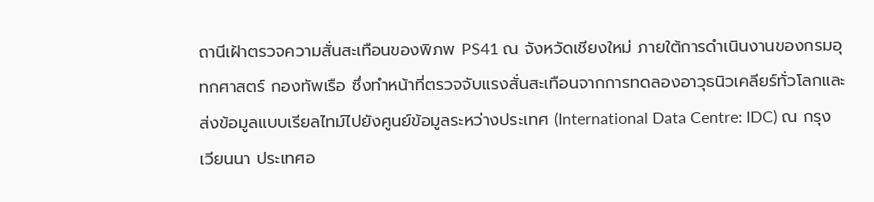ถานีเฝ้าตรวจความสั่นสะเทือนของพิภพ PS41 ณ จังหวัดเชียงใหม่ ภายใต้การดำเนินงานของกรมอุทกศาสตร์ กองทัพเรือ ซึ่งทำหน้าที่ตรวจจับแรงสั่นสะเทือนจากการทดลองอาวุธนิวเคลียร์ทั่วโลกและส่งข้อมูลแบบเรียลไทม์ไปยังศูนย์ข้อมูลระหว่างประเทศ (International Data Centre: IDC) ณ กรุงเวียนนา ประเทศอ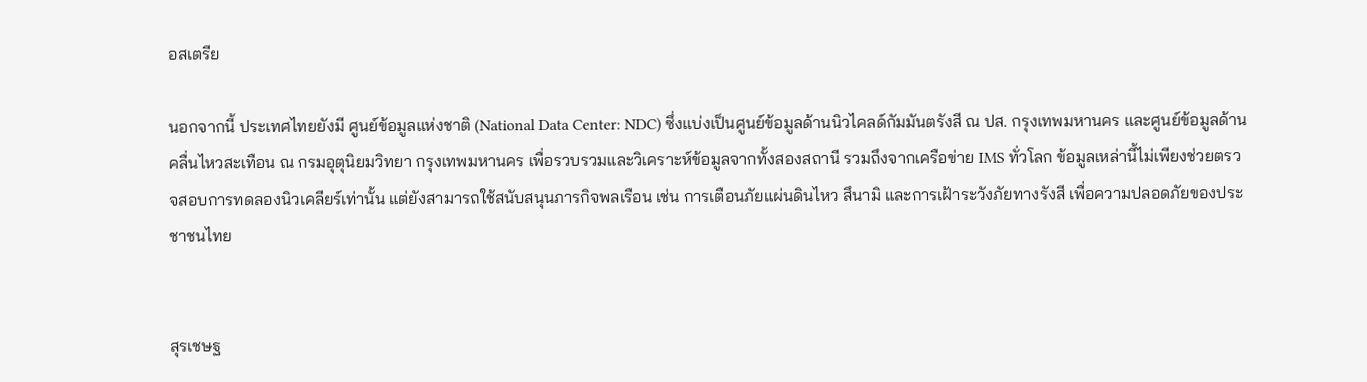อสเตรีย

นอกจากนี้ ประเทศไทยยังมี ศูนย์ข้อมูลแห่งชาติ (National Data Center: NDC) ซึ่งแบ่งเป็นศูนย์ข้อมูลด้านนิวไคลด์กัมมันตรังสี ณ ปส. กรุงเทพมหานคร และศูนย์ข้อมูลด้านคลื่นไหวสะเทือน ณ กรมอุตุนิยมวิทยา กรุงเทพมหานคร เพื่อรวบรวมและวิเคราะห์ข้อมูลจากทั้งสองสถานี รวมถึงจากเครือข่าย IMS ทั่วโลก ข้อมูลเหล่านี้ไม่เพียงช่วยตรวจสอบการทดลองนิวเคลียร์เท่านั้น แต่ยังสามารถใช้สนับสนุนภารกิจพลเรือน เช่น การเตือนภัยแผ่นดินไหว สึนามิ และการเฝ้าระวังภัยทางรังสี เพื่อความปลอดภัยของประชาชนไทย


สุรเชษฐ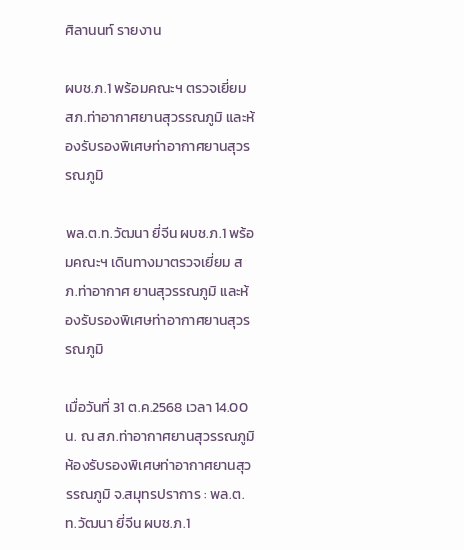ศิลานนท์ รายงาน

ผบช.ภ.1 พร้อมคณะฯ ตรวจเยี่ยม สภ.ท่าอากาศยานสุวรรณภูมิ และห้องรับรองพิเศษท่าอากาศยานสุวรรณภูมิ

พล.ต.ท.วัฒนา ยี่จีน ผบช.ภ.1 พร้อมคณะฯ เดินทางมาตรวจเยี่ยม สภ.ท่าอากาศ ยานสุวรรณภูมิ และห้องรับรองพิเศษท่าอากาศยานสุวรรณภูมิ

เมื่อวันที่ 31 ต.ค.2568 เวลา 14.00 น. ณ สภ.ท่าอากาศยานสุวรรณภูมิ ห้องรับรองพิเศษท่าอากาศยานสุวรรณภูมิ จ.สมุทรปราการ : พล.ต.ท.วัฒนา ยี่จีน ผบช.ภ.1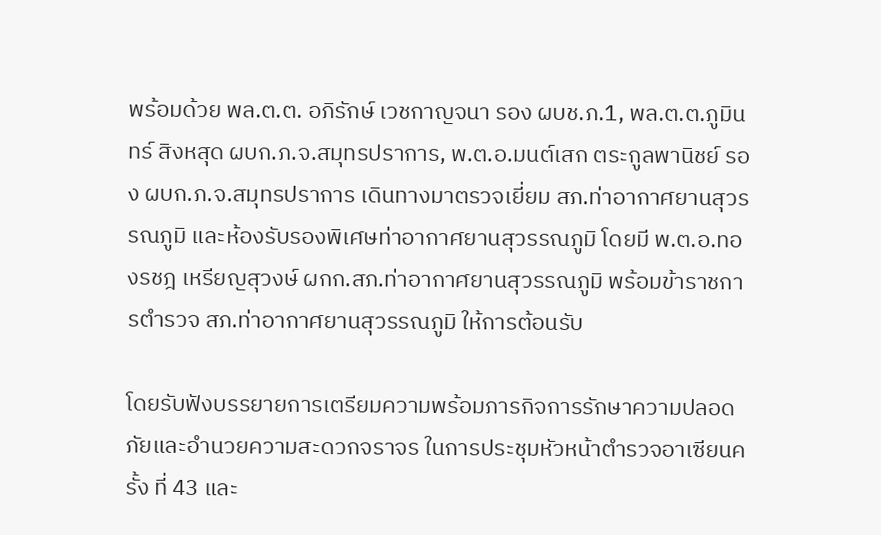พร้อมด้วย พล.ต.ต. อภิรักษ์ เวชกาญจนา รอง ผบช.ภ.1, พล.ต.ต.ภูมินทร์ สิงหสุด ผบก.ภ.จ.สมุทรปราการ, พ.ต.อ.มนต์เสก ตระกูลพานิชย์ รอง ผบก.ภ.จ.สมุทรปราการ เดินทางมาตรวจเยี่ยม สภ.ท่าอากาศยานสุวรรณภูมิ และห้องรับรองพิเศษท่าอากาศยานสุวรรณภูมิ โดยมี พ.ต.อ.ทองรชฎ เหรียญสุวงษ์ ผกก.สภ.ท่าอากาศยานสุวรรณภูมิ พร้อมข้าราชการตำรวจ สภ.ท่าอากาศยานสุวรรณภูมิ ให้การต้อนรับ

โดยรับฟังบรรยายการเตรียมความพร้อมภารกิจการรักษาความปลอดภัยและอำนวยความสะดวกจราจร ในการประชุมหัวหน้าตำรวจอาเซียนครั้ง ที่ 43 และ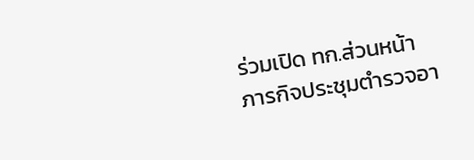ร่วมเปิด ทก.ส่วนหน้าภารกิจประชุมตำรวจอา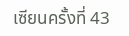เซียนครั้งที่ 43